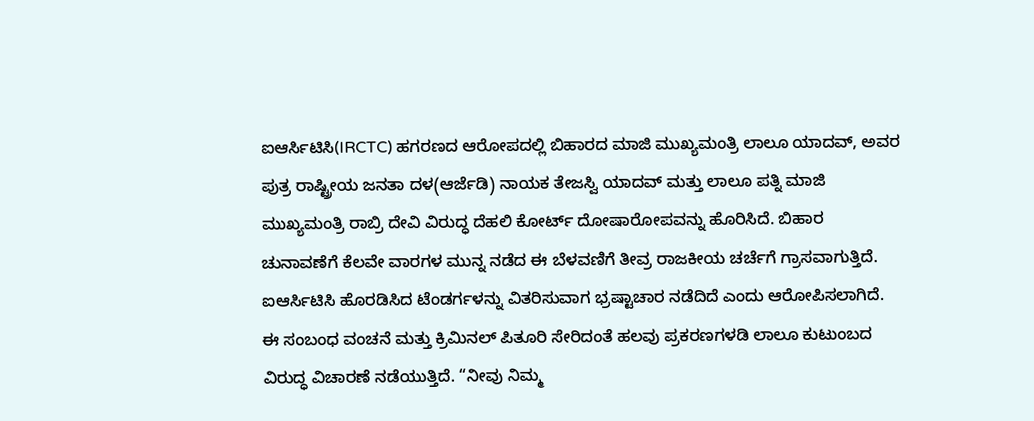ಐಆರ್ಸಿಟಿಸಿ(IRCTC) ಹಗರಣದ ಆರೋಪದಲ್ಲಿ ಬಿಹಾರದ ಮಾಜಿ ಮುಖ್ಯಮಂತ್ರಿ ಲಾಲೂ ಯಾದವ್, ಅವರ ಪುತ್ರ ರಾಷ್ಟ್ರೀಯ ಜನತಾ ದಳ(ಆರ್ಜೆಡಿ) ನಾಯಕ ತೇಜಸ್ವಿ ಯಾದವ್ ಮತ್ತು ಲಾಲೂ ಪತ್ನಿ ಮಾಜಿ ಮುಖ್ಯಮಂತ್ರಿ ರಾಬ್ರಿ ದೇವಿ ವಿರುದ್ಧ ದೆಹಲಿ ಕೋರ್ಟ್ ದೋಷಾರೋಪವನ್ನು ಹೊರಿಸಿದೆ. ಬಿಹಾರ ಚುನಾವಣೆಗೆ ಕೆಲವೇ ವಾರಗಳ ಮುನ್ನ ನಡೆದ ಈ ಬೆಳವಣಿಗೆ ತೀವ್ರ ರಾಜಕೀಯ ಚರ್ಚೆಗೆ ಗ್ರಾಸವಾಗುತ್ತಿದೆ.
ಐಆರ್ಸಿಟಿಸಿ ಹೊರಡಿಸಿದ ಟೆಂಡರ್ಗಳನ್ನು ವಿತರಿಸುವಾಗ ಭ್ರಷ್ಟಾಚಾರ ನಡೆದಿದೆ ಎಂದು ಆರೋಪಿಸಲಾಗಿದೆ. ಈ ಸಂಬಂಧ ವಂಚನೆ ಮತ್ತು ಕ್ರಿಮಿನಲ್ ಪಿತೂರಿ ಸೇರಿದಂತೆ ಹಲವು ಪ್ರಕರಣಗಳಡಿ ಲಾಲೂ ಕುಟುಂಬದ ವಿರುದ್ಧ ವಿಚಾರಣೆ ನಡೆಯುತ್ತಿದೆ. “ನೀವು ನಿಮ್ಮ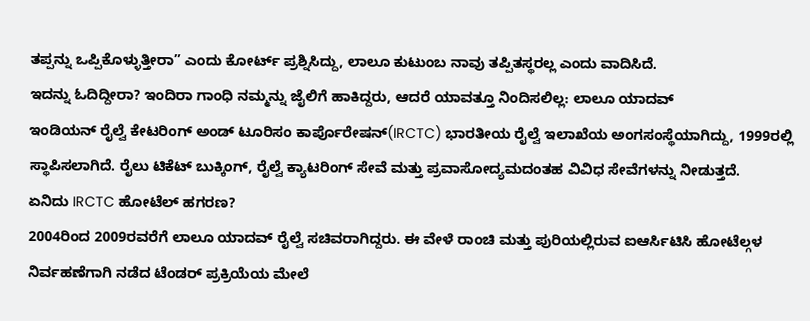ತಪ್ಪನ್ನು ಒಪ್ಪಿಕೊಳ್ಳುತ್ತೀರಾ” ಎಂದು ಕೋರ್ಟ್ ಪ್ರಶ್ನಿಸಿದ್ದು, ಲಾಲೂ ಕುಟುಂಬ ನಾವು ತಪ್ಪಿತಸ್ಥರಲ್ಲ ಎಂದು ವಾದಿಸಿದೆ.
ಇದನ್ನು ಓದಿದ್ದೀರಾ? ಇಂದಿರಾ ಗಾಂಧಿ ನಮ್ಮನ್ನು ಜೈಲಿಗೆ ಹಾಕಿದ್ದರು, ಆದರೆ ಯಾವತ್ತೂ ನಿಂದಿಸಲಿಲ್ಲ: ಲಾಲೂ ಯಾದವ್
ಇಂಡಿಯನ್ ರೈಲ್ವೆ ಕೇಟರಿಂಗ್ ಅಂಡ್ ಟೂರಿಸಂ ಕಾರ್ಪೊರೇಷನ್(IRCTC) ಭಾರತೀಯ ರೈಲ್ವೆ ಇಲಾಖೆಯ ಅಂಗಸಂಸ್ಥೆಯಾಗಿದ್ದು, 1999ರಲ್ಲಿ ಸ್ಥಾಪಿಸಲಾಗಿದೆ. ರೈಲು ಟಿಕೆಟ್ ಬುಕ್ಕಿಂಗ್, ರೈಲ್ವೆ ಕ್ಯಾಟರಿಂಗ್ ಸೇವೆ ಮತ್ತು ಪ್ರವಾಸೋದ್ಯಮದಂತಹ ವಿವಿಧ ಸೇವೆಗಳನ್ನು ನೀಡುತ್ತದೆ.
ಏನಿದು IRCTC ಹೋಟೆಲ್ ಹಗರಣ?
2004ರಿಂದ 2009ರವರೆಗೆ ಲಾಲೂ ಯಾದವ್ ರೈಲ್ವೆ ಸಚಿವರಾಗಿದ್ದರು. ಈ ವೇಳೆ ರಾಂಚಿ ಮತ್ತು ಪುರಿಯಲ್ಲಿರುವ ಐಆರ್ಸಿಟಿಸಿ ಹೋಟೆಲ್ಗಳ ನಿರ್ವಹಣೆಗಾಗಿ ನಡೆದ ಟೆಂಡರ್ ಪ್ರಕ್ರಿಯೆಯ ಮೇಲೆ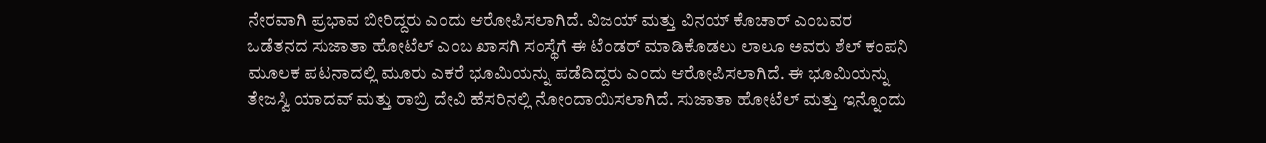ನೇರವಾಗಿ ಪ್ರಭಾವ ಬೀರಿದ್ದರು ಎಂದು ಆರೋಪಿಸಲಾಗಿದೆ. ವಿಜಯ್ ಮತ್ತು ವಿನಯ್ ಕೊಚಾರ್ ಎಂಬವರ ಒಡೆತನದ ಸುಜಾತಾ ಹೋಟೆಲ್ ಎಂಬ ಖಾಸಗಿ ಸಂಸ್ಥೆಗೆ ಈ ಟೆಂಡರ್ ಮಾಡಿಕೊಡಲು ಲಾಲೂ ಅವರು ಶೆಲ್ ಕಂಪನಿ ಮೂಲಕ ಪಟನಾದಲ್ಲಿ ಮೂರು ಎಕರೆ ಭೂಮಿಯನ್ನು ಪಡೆದಿದ್ದರು ಎಂದು ಆರೋಪಿಸಲಾಗಿದೆ. ಈ ಭೂಮಿಯನ್ನು ತೇಜಸ್ವಿ ಯಾದವ್ ಮತ್ತು ರಾಬ್ರಿ ದೇವಿ ಹೆಸರಿನಲ್ಲಿ ನೋಂದಾಯಿಸಲಾಗಿದೆ. ಸುಜಾತಾ ಹೋಟೆಲ್ ಮತ್ತು ಇನ್ನೊಂದು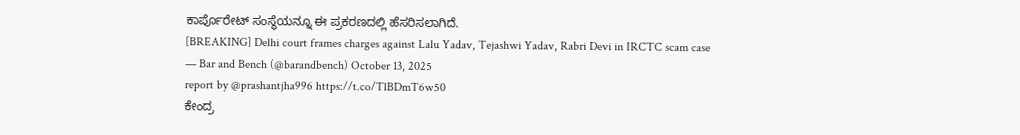ಕಾರ್ಪೊರೇಟ್ ಸಂಸ್ಥೆಯನ್ನೂ ಈ ಪ್ರಕರಣದಲ್ಲಿ ಹೆಸರಿಸಲಾಗಿದೆ.
[BREAKING] Delhi court frames charges against Lalu Yadav, Tejashwi Yadav, Rabri Devi in IRCTC scam case
— Bar and Bench (@barandbench) October 13, 2025
report by @prashantjha996 https://t.co/TlBDmT6w50
ಕೇಂದ್ರ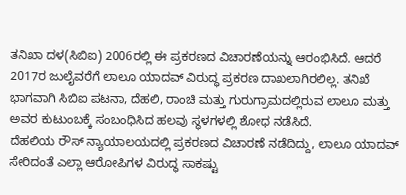ತನಿಖಾ ದಳ(ಸಿಬಿಐ) 2006ರಲ್ಲಿ ಈ ಪ್ರಕರಣದ ವಿಚಾರಣೆಯನ್ನು ಆರಂಭಿಸಿದೆ. ಆದರೆ 2017ರ ಜುಲೈವರೆಗೆ ಲಾಲೂ ಯಾದವ್ ವಿರುದ್ಧ ಪ್ರಕರಣ ದಾಖಲಾಗಿರಲಿಲ್ಲ. ತನಿಖೆ ಭಾಗವಾಗಿ ಸಿಬಿಐ ಪಟನಾ, ದೆಹಲಿ, ರಾಂಚಿ ಮತ್ತು ಗುರುಗ್ರಾಮದಲ್ಲಿರುವ ಲಾಲೂ ಮತ್ತು ಅವರ ಕುಟುಂಬಕ್ಕೆ ಸಂಬಂಧಿಸಿದ ಹಲವು ಸ್ಥಳಗಳಲ್ಲಿ ಶೋಧ ನಡೆಸಿದೆ.
ದೆಹಲಿಯ ರೌಸ್ ನ್ಯಾಯಾಲಯದಲ್ಲಿ ಪ್ರಕರಣದ ವಿಚಾರಣೆ ನಡೆದಿದ್ದು, ಲಾಲೂ ಯಾದವ್ ಸೇರಿದಂತೆ ಎಲ್ಲಾ ಆರೋಪಿಗಳ ವಿರುದ್ಧ ಸಾಕಷ್ಟು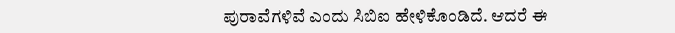ಪುರಾವೆಗಳಿವೆ ಎಂದು ಸಿಬಿಐ ಹೇಳಿಕೊಂಡಿದೆ. ಆದರೆ ಈ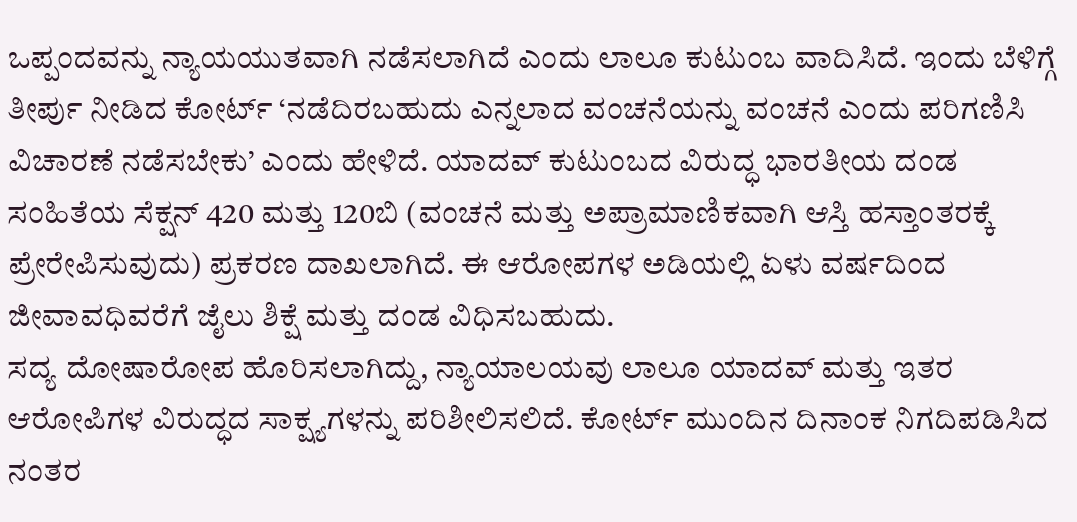ಒಪ್ಪಂದವನ್ನು ನ್ಯಾಯಯುತವಾಗಿ ನಡೆಸಲಾಗಿದೆ ಎಂದು ಲಾಲೂ ಕುಟುಂಬ ವಾದಿಸಿದೆ. ಇಂದು ಬೆಳಿಗ್ಗೆ ತೀರ್ಪು ನೀಡಿದ ಕೋರ್ಟ್ ‘ನಡೆದಿರಬಹುದು ಎನ್ನಲಾದ ವಂಚನೆಯನ್ನು ವಂಚನೆ ಎಂದು ಪರಿಗಣಿಸಿ ವಿಚಾರಣೆ ನಡೆಸಬೇಕು’ ಎಂದು ಹೇಳಿದೆ. ಯಾದವ್ ಕುಟುಂಬದ ವಿರುದ್ಧ ಭಾರತೀಯ ದಂಡ ಸಂಹಿತೆಯ ಸೆಕ್ಷನ್ 420 ಮತ್ತು 120ಬಿ (ವಂಚನೆ ಮತ್ತು ಅಪ್ರಾಮಾಣಿಕವಾಗಿ ಆಸ್ತಿ ಹಸ್ತಾಂತರಕ್ಕೆ ಪ್ರೇರೇಪಿಸುವುದು) ಪ್ರಕರಣ ದಾಖಲಾಗಿದೆ. ಈ ಆರೋಪಗಳ ಅಡಿಯಲ್ಲಿ ಏಳು ವರ್ಷದಿಂದ ಜೀವಾವಧಿವರೆಗೆ ಜೈಲು ಶಿಕ್ಷೆ ಮತ್ತು ದಂಡ ವಿಧಿಸಬಹುದು.
ಸದ್ಯ ದೋಷಾರೋಪ ಹೊರಿಸಲಾಗಿದ್ದು, ನ್ಯಾಯಾಲಯವು ಲಾಲೂ ಯಾದವ್ ಮತ್ತು ಇತರ ಆರೋಪಿಗಳ ವಿರುದ್ಧದ ಸಾಕ್ಷ್ಯಗಳನ್ನು ಪರಿಶೀಲಿಸಲಿದೆ. ಕೋರ್ಟ್ ಮುಂದಿನ ದಿನಾಂಕ ನಿಗದಿಪಡಿಸಿದ ನಂತರ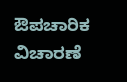ಔಪಚಾರಿಕ ವಿಚಾರಣೆ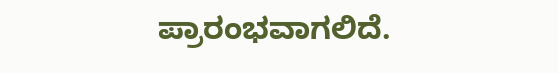ಪ್ರಾರಂಭವಾಗಲಿದೆ.